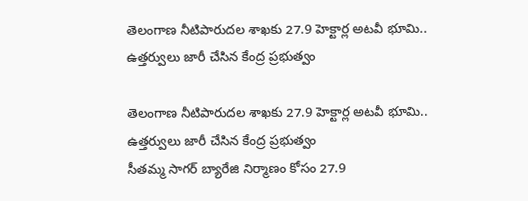తెలంగాణ నీటిపారుదల శాఖకు 27.9 హెక్టార్ల అటవీ భూమి.. ఉత్తర్వులు జారీ చేసిన కేంద్ర ప్రభుత్వం

తెలంగాణ నీటిపారుదల శాఖకు 27.9 హెక్టార్ల అటవీ భూమి.. ఉత్తర్వులు జారీ చేసిన కేంద్ర ప్రభుత్వం
సీతమ్మ సాగర్ బ్యారేజి నిర్మాణం కోసం 27.9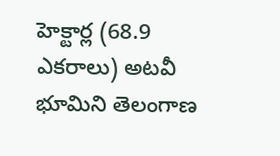హెక్టార్ల (68.9 ఎకరాలు) అటవీ భూమిని తెలంగాణ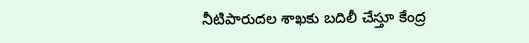నీటిపారుదల శాఖకు బదిలీ చేస్తూ కేంద్ర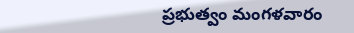ప్రభుత్వం మంగళవారం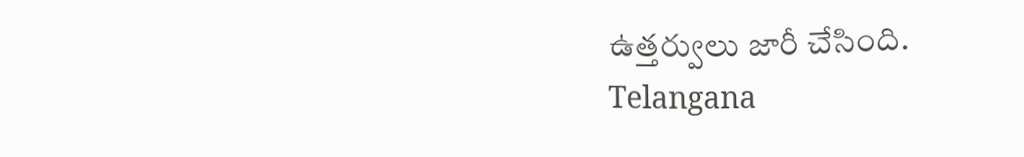ఉత్తర్వులు జారీ చేసింది.
Telangana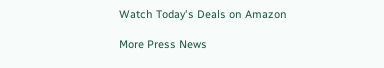Watch Today's Deals on Amazon

More Press News